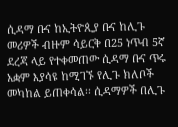ሲዳማ ቡና ከኢትዮጲያ ቡና ከሊጉ መሪዎች ብዙም ሳይርቅ በ25 ነጥብ 5ኛ ደረጃ ላይ የተቀመጠው ሲዳማ ቡና ጥሩ አቋም እያሳዩ ከሚገኙ የሊጉ ክለቦች መካከል ይጠቀሳል፡፡ ሲዳማዎች በሊጉ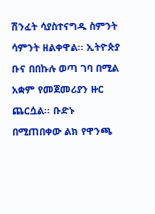ሽንፈት ሳያስተናግዱ ስምንት ሳምንት ዘልቀዋል፡፡ ኢትዮጵያ ቡና በበኩሉ ወጣ ገባ በሚል አቋም የመጀመሪያን ዙር ጨርሷል፡፡ ቡድኑ በሚጠበቀው ልክ የዋንጫ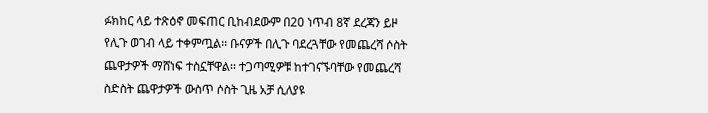ፉክከር ላይ ተጽዕኖ መፍጠር ቢከብደውም በ20 ነጥብ 8ኛ ደረጃን ይዞ የሊጉ ወገብ ላይ ተቀምጧል፡፡ ቡናዎች በሊጉ ባደረጓቸው የመጨረሻ ሶስት ጨዋታዎች ማሸነፍ ተስኗቸዋል፡፡ ተጋጣሚዎቹ ከተገናኙባቸው የመጨረሻ ስድስት ጨዋታዎች ውስጥ ሶስት ጊዜ አቻ ሲለያዩ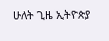ሁለት ጊዜ ኢትዮጵያ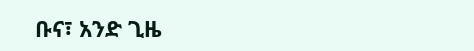ቡና፣ አንድ ጊዜ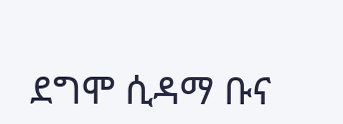ደግሞ ሲዳማ ቡና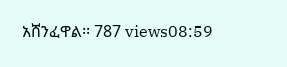አሸንፈዋል፡፡ 787 views08:59